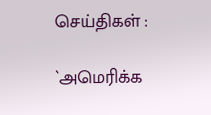செய்திகள் :

`அமெரிக்க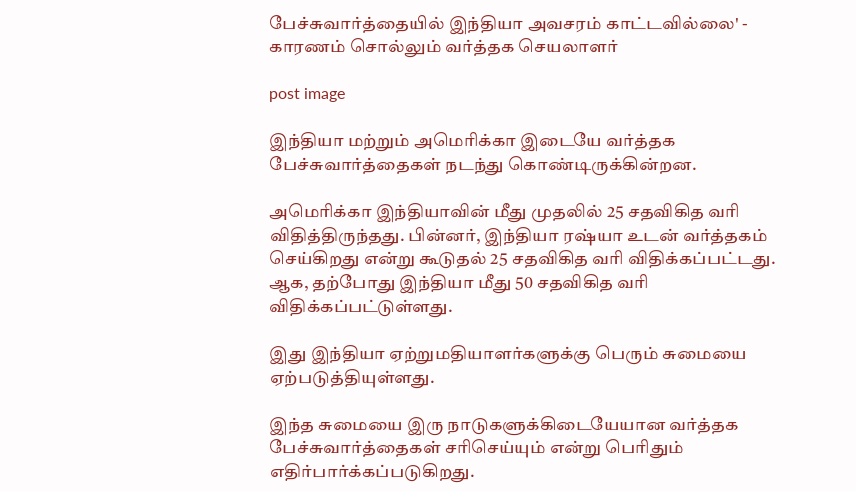பேச்சுவார்த்தையில் இந்தியா அவசரம் காட்டவில்லை' - காரணம் சொல்லும் வர்த்தக செயலாளர்

post image

இந்தியா மற்றும் அமெரிக்கா இடையே வர்த்தக பேச்சுவார்த்தைகள் நடந்து கொண்டிருக்கின்றன.

அமெரிக்கா இந்தியாவின் மீது முதலில் 25 சதவிகித வரி விதித்திருந்தது. பின்னர், இந்தியா ரஷ்யா உடன் வர்த்தகம் செய்கிறது என்று கூடுதல் 25 சதவிகித வரி விதிக்கப்பட்டது. ஆக, தற்போது இந்தியா மீது 50 சதவிகித வரி விதிக்கப்பட்டுள்ளது.

இது இந்தியா ஏற்றுமதியாளர்களுக்கு பெரும் சுமையை ஏற்படுத்தியுள்ளது.

இந்த சுமையை இரு நாடுகளுக்கிடையேயான வர்த்தக பேச்சுவார்த்தைகள் சரிசெய்யும் என்று பெரிதும் எதிர்பார்க்கப்படுகிறது.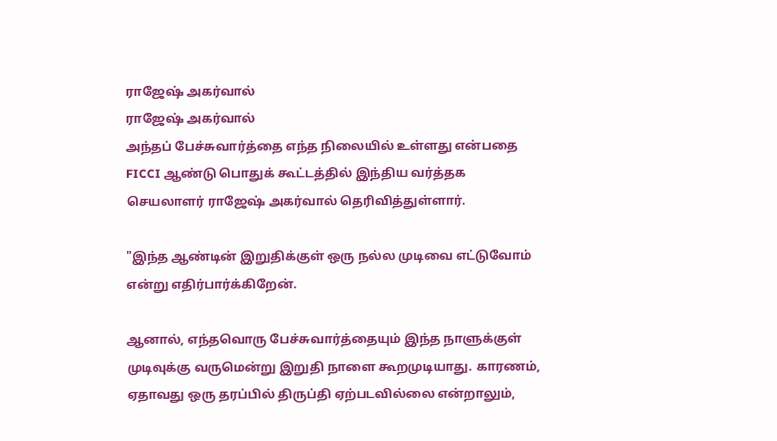ராஜேஷ் அகர்வால்
ராஜேஷ் அகர்வால்
அந்தப் பேச்சுவார்த்தை எந்த நிலையில் உள்ளது என்பதை FICCI ஆண்டு பொதுக் கூட்டத்தில் இந்திய வர்த்தக செயலாளர் ராஜேஷ் அகர்வால் தெரிவித்துள்ளார்.

"இந்த ஆண்டின் இறுதிக்குள் ஒரு நல்ல முடிவை எட்டுவோம் என்று எதிர்பார்க்கிறேன்.

ஆனால், எந்தவொரு பேச்சுவார்த்தையும் இந்த நாளுக்குள் முடிவுக்கு வருமென்று இறுதி நாளை கூறமுடியாது. காரணம், ஏதாவது ஒரு தரப்பில் திருப்தி ஏற்படவில்லை என்றாலும்,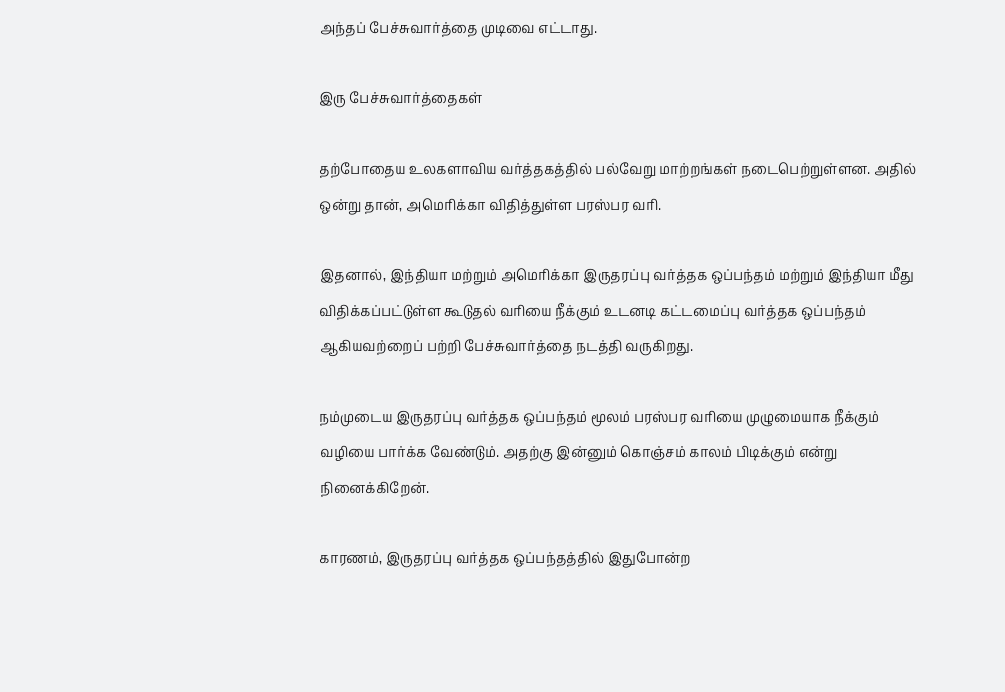அந்தப் பேச்சுவார்த்தை முடிவை எட்டாது.

இரு பேச்சுவார்த்தைகள்

தற்போதைய உலகளாவிய வர்த்தகத்தில் பல்வேறு மாற்றங்கள் நடைபெற்றுள்ளன. அதில் ஒன்று தான், அமெரிக்கா விதித்துள்ள பரஸ்பர வரி.

இதனால், இந்தியா மற்றும் அமெரிக்கா இருதரப்பு வர்த்தக ஒப்பந்தம் மற்றும் இந்தியா மீது விதிக்கப்பட்டுள்ள கூடுதல் வரியை நீக்கும் உடனடி கட்டமைப்பு வர்த்தக ஒப்பந்தம் ஆகியவற்றைப் பற்றி பேச்சுவார்த்தை நடத்தி வருகிறது.

நம்முடைய இருதரப்பு வர்த்தக ஒப்பந்தம் மூலம் பரஸ்பர வரியை முழுமையாக நீக்கும் வழியை பார்க்க வேண்டும். அதற்கு இன்னும் கொஞ்சம் காலம் பிடிக்கும் என்று நினைக்கிறேன்.

காரணம், இருதரப்பு வர்த்தக ஒப்பந்தத்தில் இதுபோன்ற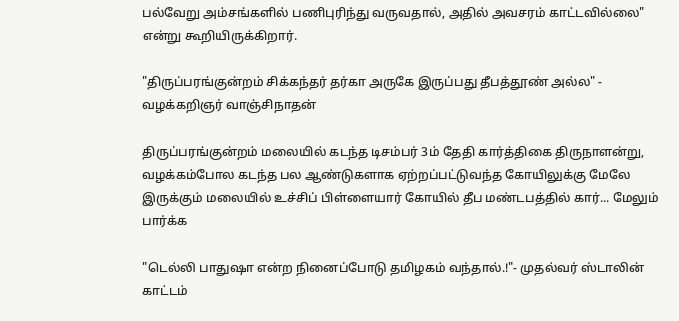பல்வேறு அம்சங்களில் பணிபுரிந்து வருவதால், அதில் அவசரம் காட்டவில்லை" என்று கூறியிருக்கிறார்.

"திருப்பரங்குன்றம் சிக்கந்தர் தர்கா அருகே இருப்பது தீபத்தூண் அல்ல" - வழக்கறிஞர் வாஞ்சிநாதன்

திருப்பரங்குன்றம் மலையில் கடந்த டிசம்பர் 3ம் தேதி கார்த்திகை திருநாளன்று, வழக்கம்போல கடந்த பல ஆண்டுகளாக ஏற்றப்பட்டுவந்த கோயிலுக்கு மேலே இருக்கும் மலையில் உச்சிப் பிள்ளையார் கோயில் தீப மண்டபத்தில் கார்... மேலும் பார்க்க

"டெல்லி பாதுஷா என்ற நினைப்போடு தமிழகம் வந்தால்.!"- முதல்வர் ஸ்டாலின் காட்டம்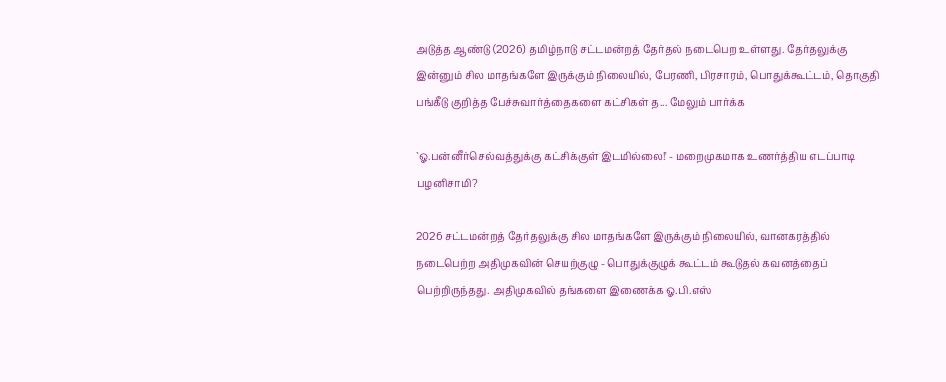அடுத்த ஆண்டு (2026) தமிழ்நாடு சட்டமன்றத் தேர்தல் நடைபெற உள்ளது. தேர்தலுக்கு இன்னும் சில மாதங்களே இருக்கும் நிலையில், பேரணி, பிரசாரம், பொதுக்கூட்டம், தொகுதி பங்கீடு குறித்த பேச்சுவார்த்தைகளை கட்சிகள் த... மேலும் பார்க்க

`ஓ.பன்னீர்செல்வத்துக்கு கட்சிக்குள் இடமில்லை!' - மறைமுகமாக உணர்த்திய எடப்பாடி பழனிசாமி?

2026 சட்டமன்றத் தேர்தலுக்கு சில மாதங்களே இருக்கும் நிலையில், வானகரத்தில் நடைபெற்ற அதிமுகவின் செயற்குழு - பொதுக்குழுக் கூட்டம் கூடுதல் கவனத்தைப் பெற்றிருந்தது. அதிமுகவில் தங்களை இணைக்க ஓ.பி.எஸ்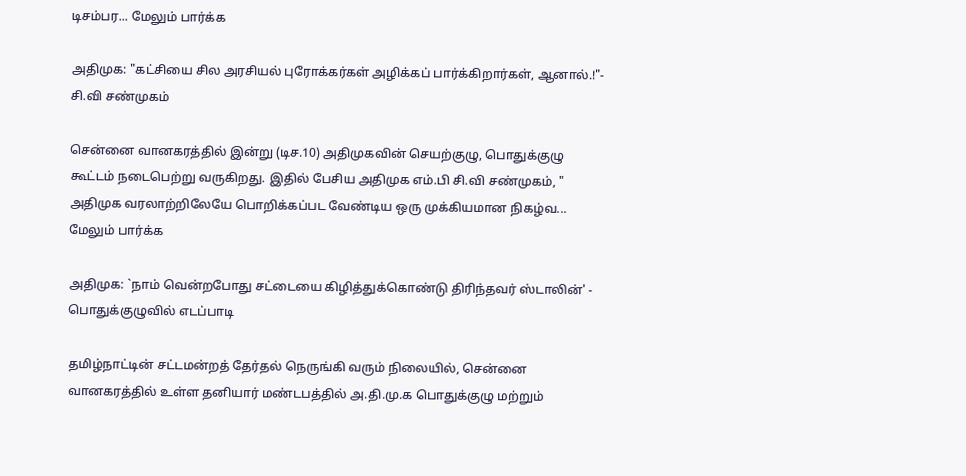டிசம்பர... மேலும் பார்க்க

அதிமுக: "கட்சியை சில அரசியல் புரோக்கர்கள் அழிக்கப் பார்க்கிறார்கள், ஆனால்.!"- சி.வி சண்முகம்

சென்னை வானகரத்தில் இன்று (டிச.10) அதிமுகவின் செயற்குழு, பொதுக்குழு கூட்டம் நடைபெற்று வருகிறது. இதில் பேசிய அதிமுக எம்.பி சி.வி சண்முகம், " அதிமுக வரலாற்றிலேயே பொறிக்கப்பட வேண்டிய ஒரு முக்கியமான நிகழ்வ... மேலும் பார்க்க

அதிமுக: `நாம் வென்றபோது சட்டையை கிழித்துக்கொண்டு திரிந்தவர் ஸ்டாலின்' - பொதுக்குழுவில் எடப்பாடி

தமிழ்நாட்டின் சட்டமன்றத் தேர்தல் நெருங்கி வரும் நிலையில், சென்னை வானகரத்தில் உள்ள தனியார் மண்டபத்தில் அ.தி.மு.க பொதுக்குழு மற்றும்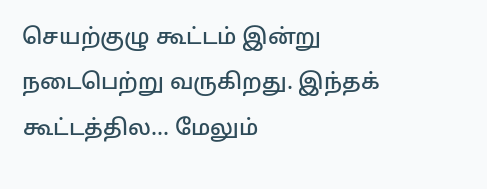செயற்குழு கூட்டம் இன்று நடைபெற்று வருகிறது. இந்தக் கூட்டத்தில... மேலும்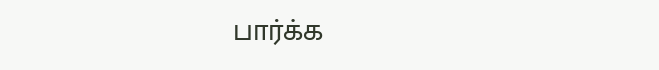பார்க்க